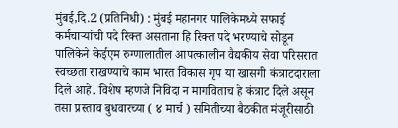मुंबई,दि.2 (प्रतिनिधी) : मुंबई महानगर पालिकेमध्ये सफाई कर्मचाऱ्यांची पदे रिक्त असताना हि रिक्त पदे भरण्याचे सोडून पालिकेने केईएम रुग्णालातील आपत्कालीन वैद्यकीय सेवा परिसरात स्वच्छता राखण्याचे काम भारत विकास गृप या खासगी कंत्राटदाराला दिले आहे. विशेष म्हणजे निविदा न मागविताच हे कंत्राट दिले असून तसा प्रस्ताव बुधवारच्या ( ४ मार्च ) समितीच्या बैठकीत मंजूरीसाठी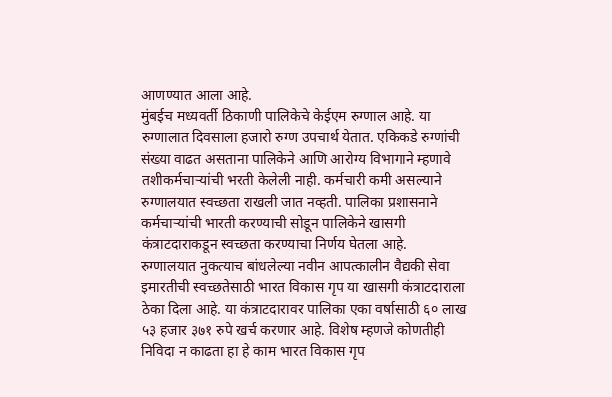आणण्यात आला आहे.
मुंबईच मध्यवर्ती ठिकाणी पालिकेचे केईएम रुग्णाल आहे. या रुग्णालात दिवसाला हजारो रुग्ण उपचार्थ येतात. एकिकडे रुग्णांची संख्या वाढत असताना पालिकेने आणि आरोग्य विभागाने म्हणावे तशीकर्मचाऱ्यांची भरती केलेली नाही. कर्मचारी कमी असल्याने रुग्णालयात स्वच्छता राखली जात नव्हती. पालिका प्रशासनाने कर्मचाऱ्यांची भारती करण्याची सोडून पालिकेने खासगी कंत्राटदाराकडून स्वच्छता करण्याचा निर्णय घेतला आहे.
रुग्णालयात नुकत्याच बांधलेल्या नवीन आपत्कालीन वैद्यकी सेवा इमारतीची स्वच्छतेसाठी भारत विकास गृप या खासगी कंत्राटदाराला ठेका दिला आहे. या कंत्राटदारावर पालिका एका वर्षासाठी ६० लाख ५३ हजार ३७१ रुपे खर्च करणार आहे. विशेष म्हणजे कोणतीही निविदा न काढता हा हे काम भारत विकास गृप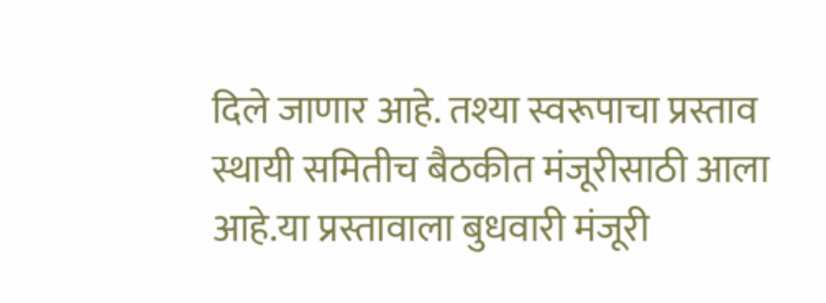दिले जाणार आहे. तश्या स्वरूपाचा प्रस्ताव स्थायी समितीच बैठकीत मंजूरीसाठी आला आहे.या प्रस्तावाला बुधवारी मंजूरी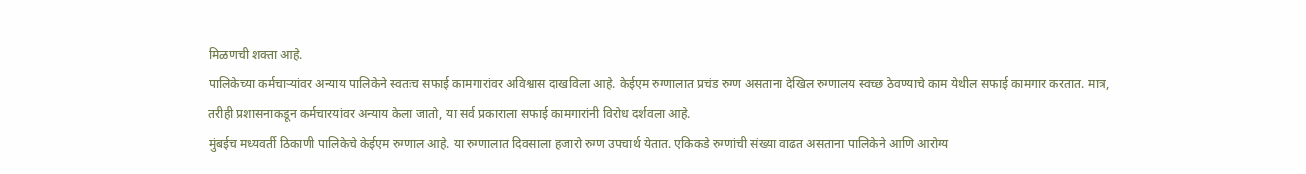मिळणची शक्ता आहे.
पालिकेच्या कर्मचाऱ्यांवर अन्याय पालिकेने स्वतःच सफाई कामगारांवर अविश्वास दाखविला आहे. केईएम रुग्णालात प्रचंड रुग्ण असताना देखिल रुग्णालय स्वच्छ ठेवण्याचे काम येथील सफाई कामगार करतात. मात्र, तरीही प्रशासनाकडून कर्मचारयांवर अन्याय केला जातो, या सर्व प्रकाराला सफाई कामगारांनी विरोध दर्शवला आहे.
मुंबईच मध्यवर्ती ठिकाणी पालिकेचे केईएम रुग्णाल आहे. या रुग्णालात दिवसाला हजारो रुग्ण उपचार्थ येतात. एकिकडे रुग्णांची संख्या वाढत असताना पालिकेने आणि आरोग्य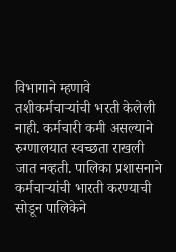विभागाने म्हणावे तशीकर्मचाऱ्यांची भरती केलेली नाही. कर्मचारी कमी असल्याने रुग्णालयात स्वच्छता राखली जात नव्हती. पालिका प्रशासनाने कर्मचाऱ्यांची भारती करण्याची सोडून पालिकेने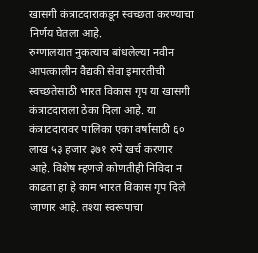खासगी कंत्राटदाराकडून स्वच्छता करण्याचा निर्णय घेतला आहे.
रुग्णालयात नुकत्याच बांधलेल्या नवीन आपत्कालीन वैद्यकी सेवा इमारतीची स्वच्छतेसाठी भारत विकास गृप या खासगी कंत्राटदाराला ठेका दिला आहे. या कंत्राटदारावर पालिका एका वर्षासाठी ६० लाख ५३ हजार ३७१ रुपे खर्च करणार आहे. विशेष म्हणजे कोणतीही निविदा न काढता हा हे काम भारत विकास गृप दिले जाणार आहे. तश्या स्वरूपाचा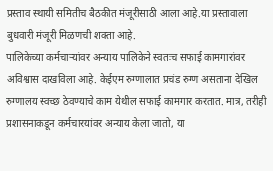प्रस्ताव स्थायी समितीच बैठकीत मंजूरीसाठी आला आहे.या प्रस्तावाला बुधवारी मंजूरी मिळणची शक्ता आहे.
पालिकेच्या कर्मचाऱ्यांवर अन्याय पालिकेने स्वतःच सफाई कामगारांवर अविश्वास दाखविला आहे. केईएम रुग्णालात प्रचंड रुग्ण असताना देखिल रुग्णालय स्वच्छ ठेवण्याचे काम येथील सफाई कामगार करतात. मात्र, तरीही प्रशासनाकडून कर्मचारयांवर अन्याय केला जातो, या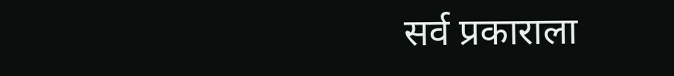सर्व प्रकाराला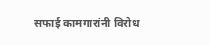सफाई कामगारांनी विरोध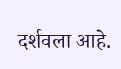दर्शवला आहे.